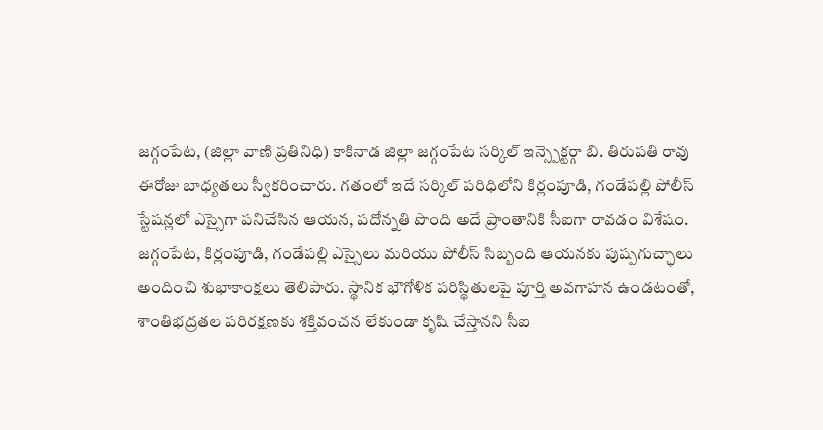జగ్గంపేట, (జిల్లా వాణి ప్రతినిధి) కాకినాడ జిల్లా జగ్గంపేట సర్కిల్ ఇన్స్పెక్టర్గా బి. తిరుపతి రావు ఈరోజు బాధ్యతలు స్వీకరించారు. గతంలో ఇదే సర్కిల్ పరిధిలోని కిర్లంపూడి, గండేపల్లి పోలీస్ స్టేషన్లలో ఎస్సైగా పనిచేసిన ఆయన, పదోన్నతి పొంది అదే ప్రాంతానికి సీఐగా రావడం విశేషం. జగ్గంపేట, కిర్లంపూడి, గండేపల్లి ఎస్సైలు మరియు పోలీస్ సిబ్బంది ఆయనకు పుష్పగుచ్ఛాలు అందించి శుభాకాంక్షలు తెలిపారు. స్థానిక భౌగోళిక పరిస్థితులపై పూర్తి అవగాహన ఉండటంతో, శాంతిభద్రతల పరిరక్షణకు శక్తివంచన లేకుండా కృషి చేస్తానని సీఐ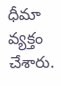ధీమా వ్యక్తం చేశారు.